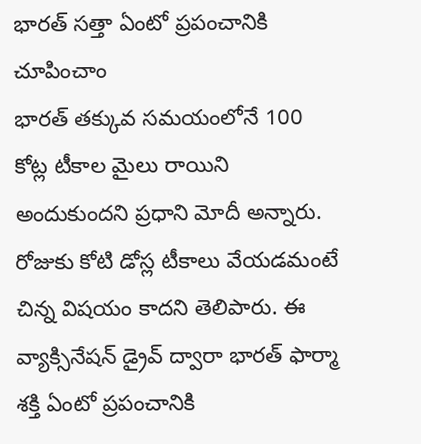భారత్ సత్తా ఏంటో ప్రపంచానికి చూపించాం
భారత్ తక్కువ సమయంలోనే 100 కోట్ల టీకాల మైలు రాయిని అందుకుందని ప్రధాని మోదీ అన్నారు. రోజుకు కోటి డోస్ల టీకాలు వేయడమంటే చిన్న విషయం కాదని తెలిపారు. ఈ వ్యాక్సినేషన్ డ్రైవ్ ద్వారా భారత్ ఫార్మా శక్తి ఏంటో ప్రపంచానికి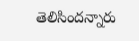తెలిసిందన్నారు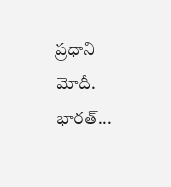ప్రధాని మోదీ. భారత్...